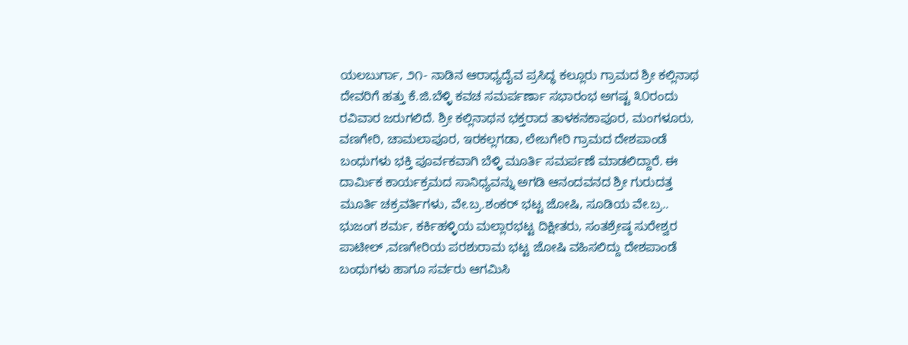ಯಲಬುರ್ಗಾ, ೨೧- ನಾಡಿನ ಆರಾಧ್ಯದೈವ ಪ್ರಸಿದ್ಧ ಕಲ್ಲೂರು ಗ್ರಾಮದ ಶ್ರೀ ಕಲ್ಲಿನಾಥ ದೇವರಿಗೆ ಹತ್ತು ಕೆ.ಜಿ.ಬೆಳ್ಳಿ ಕವಚ ಸಮರ್ಪರ್ಣಾ ಸಭಾರಂಭ ಅಗಷ್ಟ ೩೦ರಂದು ರವಿವಾರ ಜರುಗಲಿದೆ. ಶ್ರೀ ಕಲ್ಲಿನಾಥನ ಭಕ್ತರಾದ ತಾಳಕನಕಾಪೂರ, ಮಂಗಳೂರು, ವಣಗೇರಿ, ಚಾಮಲಾಪೂರ, ಇರಕಲ್ಲಗಡಾ, ಲೇಬಗೇರಿ ಗ್ರಾಮದ ದೇಶಪಾಂಡೆ ಬಂಧುಗಳು ಭಕ್ತಿ ಪೂರ್ವಕವಾಗಿ ಬೆಳ್ಳಿ ಮೂರ್ತಿ ಸಮರ್ಪಣೆ ಮಾಡಲಿದ್ದಾರೆ. ಈ ದಾರ್ಮಿಕ ಕಾರ್ಯಕ್ರಮದ ಸಾನಿಧ್ಯವನ್ನು ಅಗಡಿ ಆನಂದವನದ ಶ್ರೀ ಗುರುದತ್ತ ಮೂರ್ತಿ ಚಕ್ರವರ್ತಿಗಳು, ವೇ.ಬ್ರ.ಶಂಕರ್ ಭಟ್ಟ ಜೋಷಿ, ಸೂಡಿಯ ವೇ.ಬ್ರ.. ಭುಜಂಗ ಶರ್ಮ, ಕರ್ಕಿಹಳ್ಳಿಯ ಮಲ್ಲಾರಭಟ್ಟ ದಿಕ್ಷೀತರು, ಸಂತಶ್ರೇಷ್ಠ ಸುರೇಶ್ವರ ಪಾಟೀಲ್ ,ವಣಗೇರಿಯ ಪರಶುರಾಮ ಭಟ್ಟ ಜೋಷಿ ವಹಿಸಲಿದ್ದು ದೇಶಪಾಂಡೆ ಬಂಧುಗಳು ಹಾಗೂ ಸರ್ವರು ಆಗಮಿಸಿ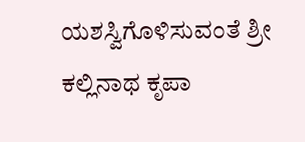ಯಶಸ್ವಿಗೊಳಿಸುವಂತೆ ಶ್ರೀ ಕಲ್ಲಿನಾಥ ಕೃಪಾ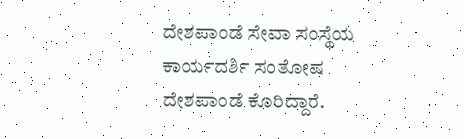ದೇಶಪಾಂಡೆ ಸೇವಾ ಸಂಸ್ಥೆಯ ಕಾರ್ಯದರ್ಶಿ ಸಂತೋಷ ದೇಶಪಾಂಡೆ ಕೊರಿದ್ದಾರೆ.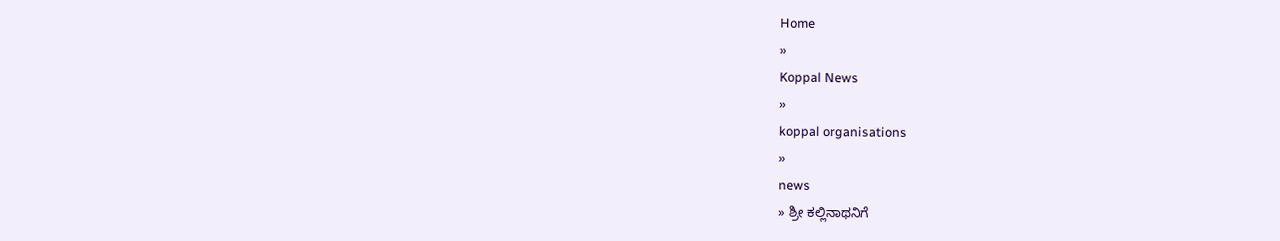Home
»
Koppal News
»
koppal organisations
»
news
» ಶ್ರೀ ಕಲ್ಲಿನಾಥನಿಗೆ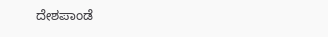ದೇಶಪಾಂಡೆ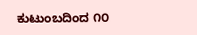ಕುಟುಂಬದಿಂದ ೧೦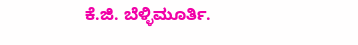ಕೆ.ಜಿ. ಬೆಳ್ಳಿಮೂರ್ತಿ.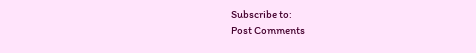Subscribe to:
Post Comments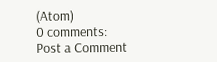(Atom)
0 comments:
Post a Comment